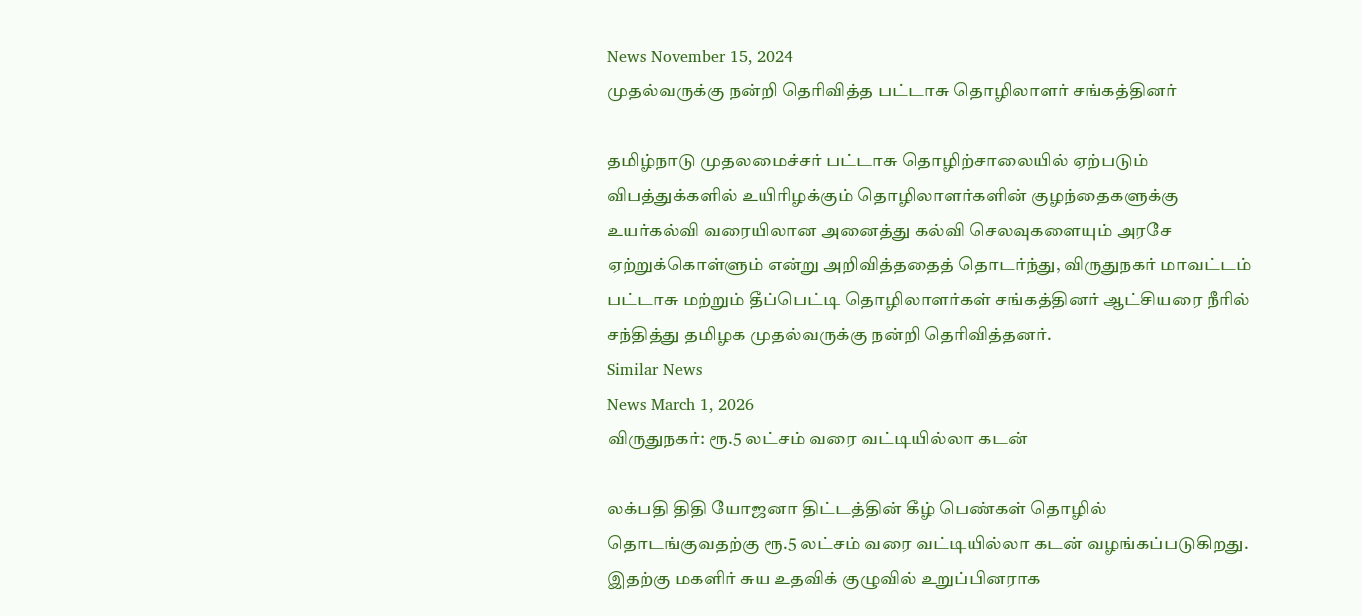News November 15, 2024
முதல்வருக்கு நன்றி தெரிவித்த பட்டாசு தொழிலாளர் சங்கத்தினர்

தமிழ்நாடு முதலமைச்சர் பட்டாசு தொழிற்சாலையில் ஏற்படும் விபத்துக்களில் உயிரிழக்கும் தொழிலாளர்களின் குழந்தைகளுக்கு உயர்கல்வி வரையிலான அனைத்து கல்வி செலவுகளையும் அரசே ஏற்றுக்கொள்ளும் என்று அறிவித்ததைத் தொடர்ந்து, விருதுநகர் மாவட்டம் பட்டாசு மற்றும் தீப்பெட்டி தொழிலாளர்கள் சங்கத்தினர் ஆட்சியரை நீரில் சந்தித்து தமிழக முதல்வருக்கு நன்றி தெரிவித்தனர்.
Similar News
News March 1, 2026
விருதுநகர்: ரூ.5 லட்சம் வரை வட்டியில்லா கடன்

லக்பதி திதி யோஜனா திட்டத்தின் கீழ் பெண்கள் தொழில் தொடங்குவதற்கு ரூ.5 லட்சம் வரை வட்டியில்லா கடன் வழங்கப்படுகிறது. இதற்கு மகளிர் சுய உதவிக் குழுவில் உறுப்பினராக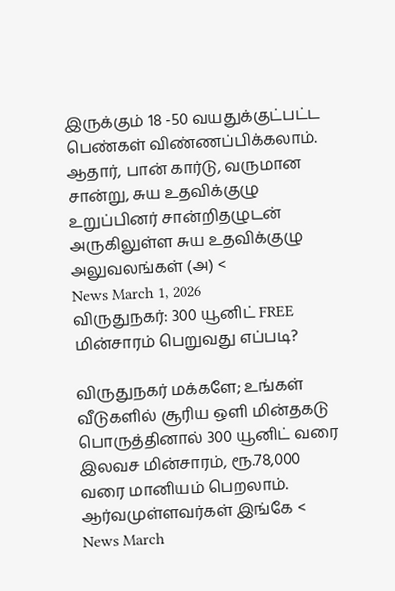இருக்கும் 18 -50 வயதுக்குட்பட்ட பெண்கள் விண்ணப்பிக்கலாம். ஆதார், பான் கார்டு, வருமான சான்று, சுய உதவிக்குழு உறுப்பினர் சான்றிதழுடன் அருகிலுள்ள சுய உதவிக்குழு அலுவலங்கள் (அ) <
News March 1, 2026
விருதுநகர்: 300 யூனிட் FREE மின்சாரம் பெறுவது எப்படி?

விருதுநகர் மக்களே; உங்கள் வீடுகளில் சூரிய ஒளி மின்தகடு பொருத்தினால் 300 யூனிட் வரை இலவச மின்சாரம், ரூ.78,000 வரை மானியம் பெறலாம். ஆர்வமுள்ளவர்கள் இங்கே <
News March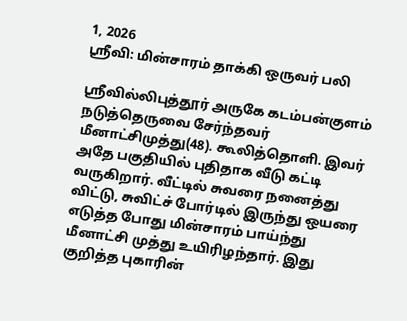1, 2026
ஸ்ரீவி: மின்சாரம் தாக்கி ஒருவர் பலி

ஶ்ரீவில்லிபுத்தூர் அருகே கடம்பன்குளம் நடுத்தெருவை சேர்ந்தவர் மீனாட்சிமுத்து(48). கூலித்தொளி. இவர் அதே பகுதியில் புதிதாக வீடு கட்டி வருகிறார். வீட்டில் சுவரை நனைத்து விட்டு, சுவிட்ச் போர்டில் இருந்து ஒயரை எடுத்த போது மின்சாரம் பாய்ந்து மீனாட்சி முத்து உயிரிழந்தார். இது குறித்த புகாரின்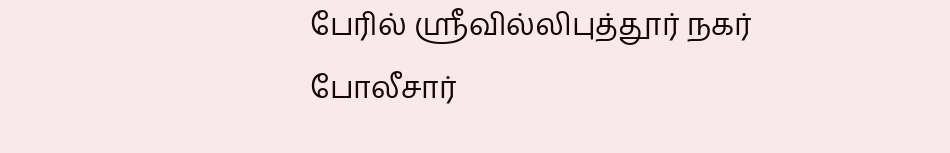பேரில் ஸ்ரீவில்லிபுத்தூர் நகர் போலீசார்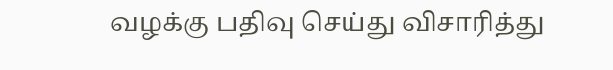வழக்கு பதிவு செய்து விசாரித்து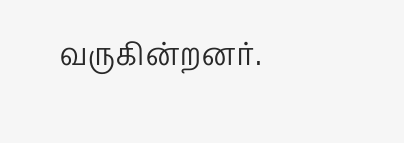வருகின்றனர்.